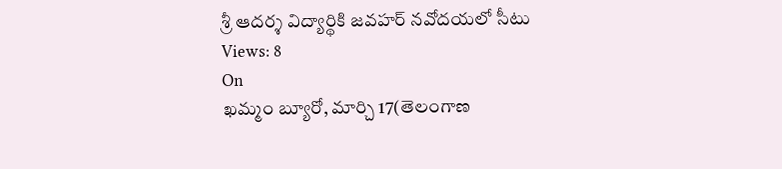శ్రీ ఆదర్శ విద్యార్థికి జవహర్ నవోదయలో సీటు
Views: 8
On
ఖమ్మం బ్యూరో, మార్చి 17(తెలంగాణ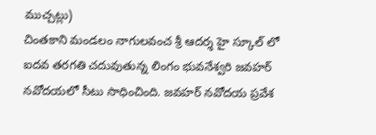ముచ్చట్లు)
చింతకాని మండలం నాగులవంచ శ్రీ ఆదర్శ హై స్కూల్ లో ఐదవ తరగతి చదువుతున్న లింగం భువనేశ్వరి జవహర్ నవోదయలో సీటు సాధించింది. జవహర్ నవోదయ ప్రవేశ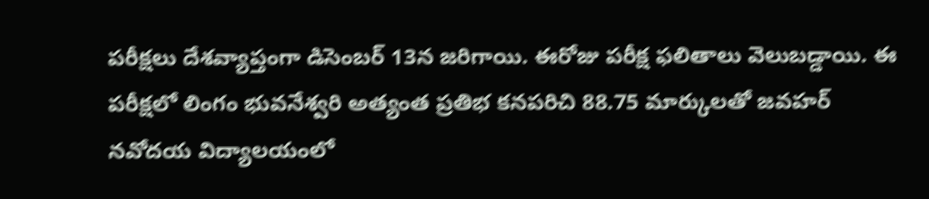పరీక్షలు దేశవ్యాప్తంగా డిసెంబర్ 13న జరిగాయి. ఈరోజు పరీక్ష ఫలితాలు వెలుబడ్డాయి. ఈ పరీక్షలో లింగం భువనేశ్వరి అత్యంత ప్రతిభ కనపరిచి 88.75 మార్కులతో జవహర్ నవోదయ విద్యాలయంలో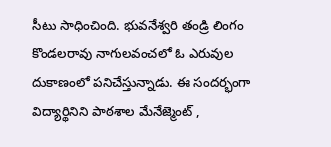సీటు సాధించింది. భువనేశ్వరి తండ్రి లింగం కొండలరావు నాగులవంచలో ఓ ఎరువుల దుకాణంలో పనిచేస్తున్నాడు. ఈ సందర్భంగా విద్యార్థినిని పాఠశాల మేనేజ్మెంట్ ,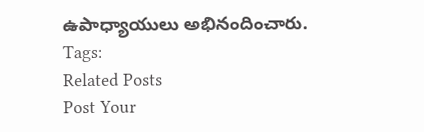ఉపాధ్యాయులు అభినందించారు.
Tags:
Related Posts
Post Your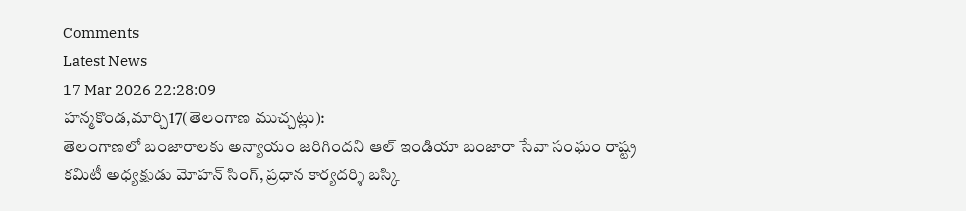Comments
Latest News
17 Mar 2026 22:28:09
హన్మకొండ,మార్చి17(తెలంగాణ ముచ్చట్లు):
తెలంగాణలో బంజారాలకు అన్యాయం జరిగిందని ఆల్ ఇండియా బంజారా సేవా సంఘం రాష్ట్ర కమిటీ అధ్యక్షుడు మోహన్ సింగ్, ప్రధాన కార్యదర్శి బస్కి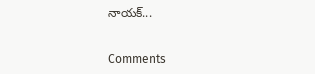నాయక్...


Comments